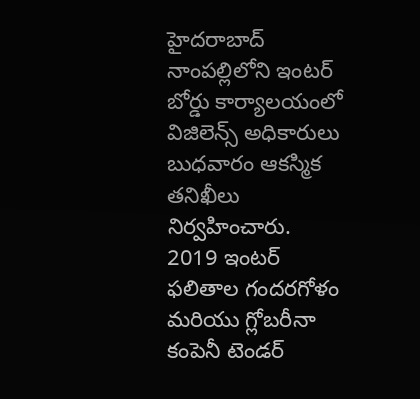హైదరాబాద్ నాంపల్లిలోని ఇంటర్ బోర్డు కార్యాలయంలో విజిలెన్స్ అధికారులు బుధవారం ఆకస్మిక తనిఖీలు నిర్వహించారు.
2019 ఇంటర్ ఫలితాల గందరగోళం మరియు గ్లోబరీనా కంపెనీ టెండర్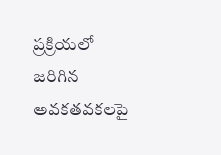ప్రక్రియలో జరిగిన అవకతవకలపై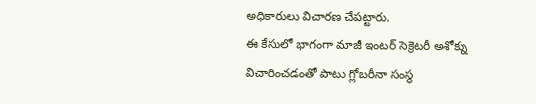అధికారులు విచారణ చేపట్టారు.
ఈ కేసులో భాగంగా మాజీ ఇంటర్ సెక్రెటరీ అశోక్ను విచారించడంతో పాటు గ్లోబరీనా సంస్థ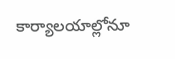కార్యాలయాల్లోనూ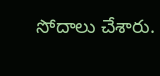సోదాలు చేశారు.